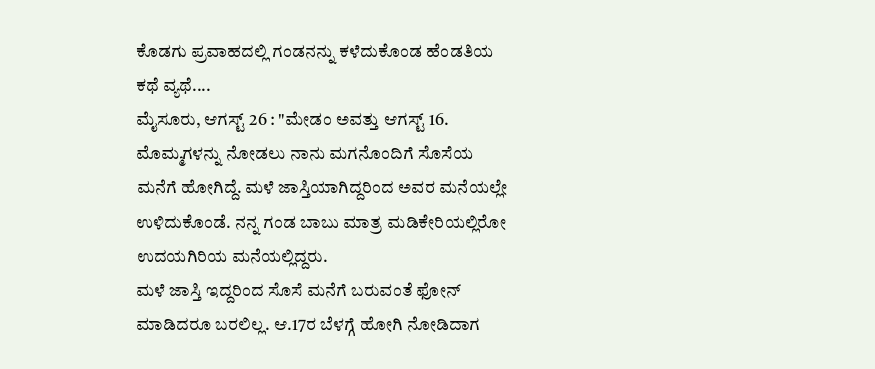ಕೊಡಗು ಪ್ರವಾಹದಲ್ಲಿ ಗಂಡನನ್ನು ಕಳೆದುಕೊಂಡ ಹೆಂಡತಿಯ ಕಥೆ ವ್ಯಥೆ....
ಮೈಸೂರು, ಆಗಸ್ಟ್ 26 : "ಮೇಡಂ ಅವತ್ತು ಆಗಸ್ಟ್ 16. ಮೊಮ್ಮಗಳನ್ನು ನೋಡಲು ನಾನು ಮಗನೊಂದಿಗೆ ಸೊಸೆಯ ಮನೆಗೆ ಹೋಗಿದ್ದೆ. ಮಳೆ ಜಾಸ್ತಿಯಾಗಿದ್ದರಿಂದ ಅವರ ಮನೆಯಲ್ಲೇ ಉಳಿದುಕೊಂಡೆ. ನನ್ನ ಗಂಡ ಬಾಬು ಮಾತ್ರ ಮಡಿಕೇರಿಯಲ್ಲಿರೋ ಉದಯಗಿರಿಯ ಮನೆಯಲ್ಲಿದ್ದರು.
ಮಳೆ ಜಾಸ್ತಿ ಇದ್ದರಿಂದ ಸೊಸೆ ಮನೆಗೆ ಬರುವಂತೆ ಫೋನ್ ಮಾಡಿದರೂ ಬರಲಿಲ್ಲ. ಆ.17ರ ಬೆಳಗ್ಗೆ ಹೋಗಿ ನೋಡಿದಾಗ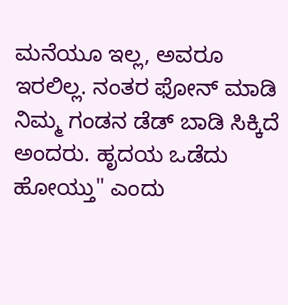ಮನೆಯೂ ಇಲ್ಲ, ಅವರೂ ಇರಲಿಲ್ಲ. ನಂತರ ಫೋನ್ ಮಾಡಿ ನಿಮ್ಮ ಗಂಡನ ಡೆಡ್ ಬಾಡಿ ಸಿಕ್ಕಿದೆ ಅಂದರು. ಹೃದಯ ಒಡೆದು ಹೋಯ್ತು" ಎಂದು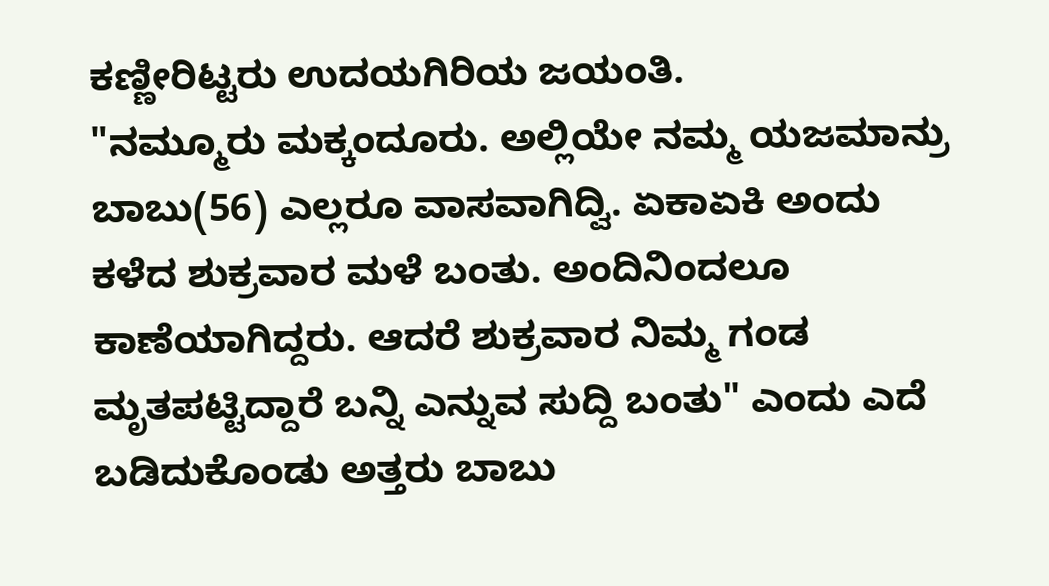ಕಣ್ಣೀರಿಟ್ಟರು ಉದಯಗಿರಿಯ ಜಯಂತಿ.
"ನಮ್ಮೂರು ಮಕ್ಕಂದೂರು. ಅಲ್ಲಿಯೇ ನಮ್ಮ ಯಜಮಾನ್ರು ಬಾಬು(56) ಎಲ್ಲರೂ ವಾಸವಾಗಿದ್ವಿ. ಏಕಾಏಕಿ ಅಂದು ಕಳೆದ ಶುಕ್ರವಾರ ಮಳೆ ಬಂತು. ಅಂದಿನಿಂದಲೂ ಕಾಣೆಯಾಗಿದ್ದರು. ಆದರೆ ಶುಕ್ರವಾರ ನಿಮ್ಮ ಗಂಡ ಮೃತಪಟ್ಟಿದ್ದಾರೆ ಬನ್ನಿ ಎನ್ನುವ ಸುದ್ದಿ ಬಂತು" ಎಂದು ಎದೆ ಬಡಿದುಕೊಂಡು ಅತ್ತರು ಬಾಬು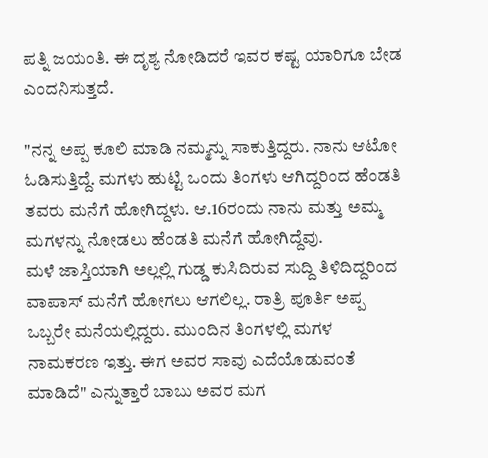ಪತ್ನಿ ಜಯಂತಿ. ಈ ದೃಶ್ಯ ನೋಡಿದರೆ ಇವರ ಕಷ್ಟ ಯಾರಿಗೂ ಬೇಡ ಎಂದನಿಸುತ್ತದೆ.

"ನನ್ನ ಅಪ್ಪ ಕೂಲಿ ಮಾಡಿ ನಮ್ಮನ್ನು ಸಾಕುತ್ತಿದ್ದರು. ನಾನು ಆಟೋ ಓಡಿಸುತ್ತಿದ್ದೆ. ಮಗಳು ಹುಟ್ಟಿ ಒಂದು ತಿಂಗಳು ಆಗಿದ್ದರಿಂದ ಹೆಂಡತಿ ತವರು ಮನೆಗೆ ಹೋಗಿದ್ದಳು. ಆ.16ರಂದು ನಾನು ಮತ್ತು ಅಮ್ಮ ಮಗಳನ್ನು ನೋಡಲು ಹೆಂಡತಿ ಮನೆಗೆ ಹೋಗಿದ್ದೆವು.
ಮಳೆ ಜಾಸ್ತಿಯಾಗಿ ಅಲ್ಲಲ್ಲಿ ಗುಡ್ಡ ಕುಸಿದಿರುವ ಸುದ್ದಿ ತಿಳಿದಿದ್ದರಿಂದ ವಾಪಾಸ್ ಮನೆಗೆ ಹೋಗಲು ಆಗಲಿಲ್ಲ. ರಾತ್ರಿ ಪೂರ್ತಿ ಅಪ್ಪ ಒಬ್ಬರೇ ಮನೆಯಲ್ಲಿದ್ದರು. ಮುಂದಿನ ತಿಂಗಳಲ್ಲಿ ಮಗಳ ನಾಮಕರಣ ಇತ್ತು. ಈಗ ಅವರ ಸಾವು ಎದೆಯೊಡುವಂತೆ ಮಾಡಿದೆ" ಎನ್ನುತ್ತಾರೆ ಬಾಬು ಅವರ ಮಗ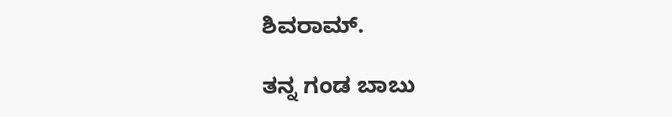ಶಿವರಾಮ್.

ತನ್ನ ಗಂಡ ಬಾಬು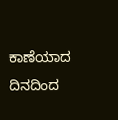ಕಾಣೆಯಾದ ದಿನದಿಂದ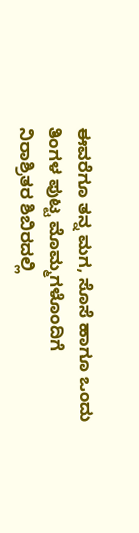ಈವರೆಗೂ ತನ್ನ ಮಗ, ಸೊಸೆ ಹಾಗೂ ಒಂದು ತಿಂಗಳ ಪುಟ್ಟ ಮೊಮ್ಮಗಳೊಂದಿಗೆ ನಿರಾಶ್ರಿತರ ಶಿಬಿರದಲ್ಲಿ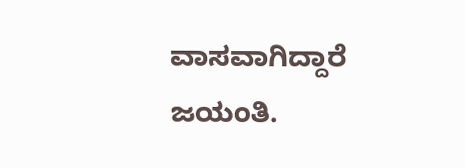ವಾಸವಾಗಿದ್ದಾರೆ ಜಯಂತಿ.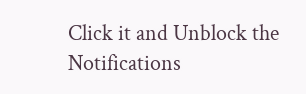Click it and Unblock the Notifications